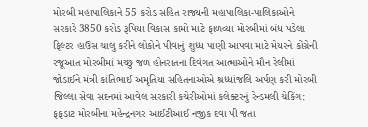મોરબી મહાપાલિકાને 55 કરોડ સહિત રાજ્યની મહાપાલિકા-પાલિકાઓને સરકારે 3850 કરોડ રૂપિયા વિકાસ કામો માટે ફાળવ્યા મોરબીમાં બંધ પડેલા ફિલ્ટર હાઉસ ચાલુ કરીને લોકોને પીવાનું શુધ્ધ પાણી આપવા માટે મેયરને કોંગ્રેની રજૂઆત મોરબીમાં મચ્છુ જળ હોનરાતના દિવંગત આત્માઓને મૌન રેલીમાં જોડાઈને મંત્રી કાંતિભાઈ અમૃતિયા સહિતનાઓએ શ્રધ્ધાંજલિ અર્પણ કરી મોરબી જિલ્લા સેવા સદનમાં આવેલ સરકારી કચેરીઓમાં કલેક્ટરનું રેન્ડમલી ચેકિંગ: ફફડાટ મોરબીના મહેન્દ્રનગર આઈટીઆઈ નજીક દવા પી જતા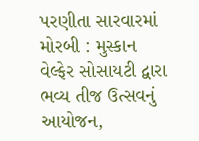પરણીતા સારવારમાં મોરબી : મુસ્કાન વેલ્ફેર સોસાયટી દ્વારા ભવ્ય તીજ ઉત્સવનું આયોજન,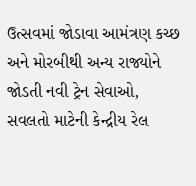ઉત્સવમાં જોડાવા આમંત્રણ કચ્છ અને મોરબીથી અન્ય રાજ્યોને જોડતી નવી ટ્રેન સેવાઓ, સવલતો માટેની કેન્દ્રીય રેલ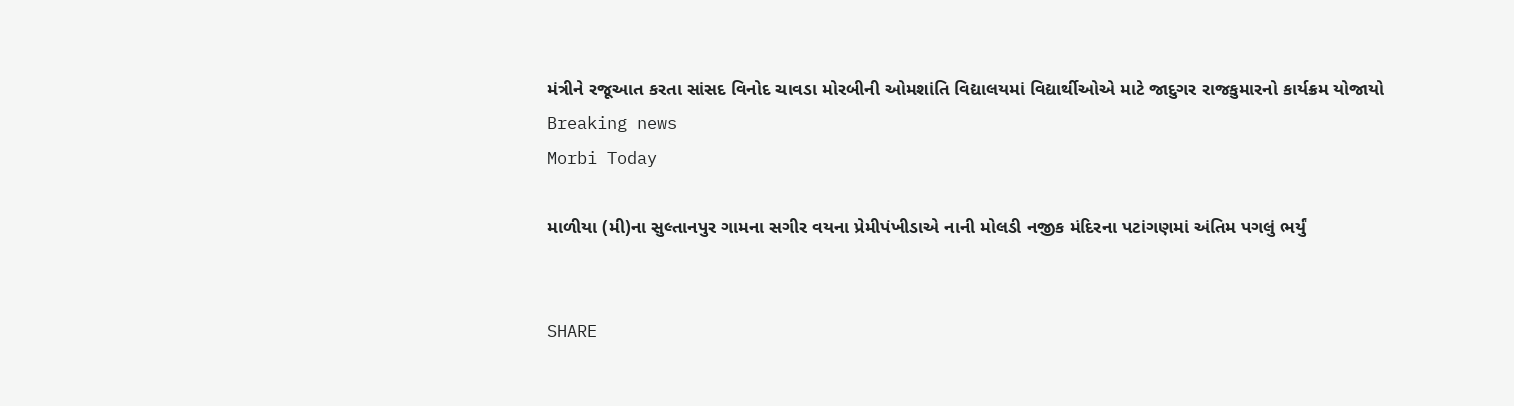મંત્રીને રજૂઆત કરતા સાંસદ વિનોદ ચાવડા મોરબીની ઓમશાંતિ વિદ્યાલયમાં વિદ્યાર્થીઓએ માટે જાદુગર રાજકુમારનો કાર્યક્રમ યોજાયો
Breaking news
Morbi Today

માળીયા (મી)ના સુલ્તાનપુર ગામના સગીર વયના પ્રેમીપંખીડાએ નાની મોલડી નજીક મંદિરના પટાંગણમાં અંતિમ પગલું ભર્યું


SHARE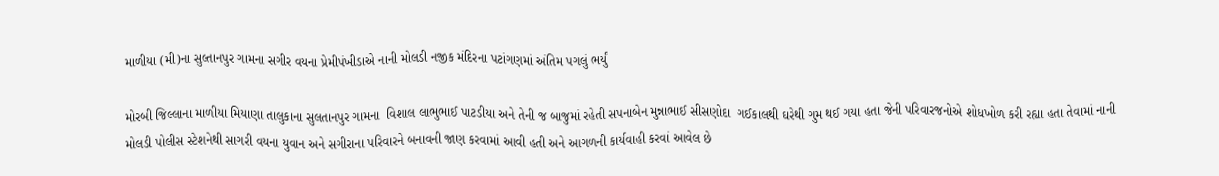માળીયા (મી)ના સુલ્તાનપુર ગામના સગીર વયના પ્રેમીપંખીડાએ નાની મોલડી નજીક મંદિરના પટાંગણમાં અંતિમ પગલું ભર્યું

મોરબી જિલ્લાના માળીયા મિયાણા તાલુકાના સુલતાનપુર ગામના  વિશાલ લાભુભાઈ પાટડીયા અને તેની જ બાજુમાં રહેતી સપનાબેન મુન્નાભાઈ સીસણોદા  ગઈકાલથી ઘરેથી ગુમ થઈ ગયા હતા જેની પરિવારજનોએ શોધખોળ કરી રહ્યા હતા તેવામાં નાની મોલડી પોલીસ સ્ટેશનેથી સાગરી વયના યુવાન અને સગીરાના પરિવારને બનાવની જાણ કરવામાં આવી હતી અને આગળની કાર્યવાહી કરવાં આવેલ છે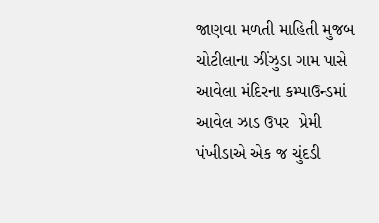જાણવા મળતી માહિતી મુજબ  ચોટીલાના ઝીંઝુડા ગામ પાસે આવેલા મંદિરના કમ્પાઉન્ડમાં આવેલ ઝાડ ઉપર  પ્રેમી પંખીડાએ એક જ ચુંદડી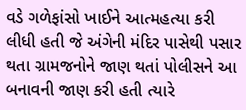વડે ગળેફાંસો ખાઈને આત્મહત્યા કરી લીધી હતી જે અંગેની મંદિર પાસેથી પસાર થતા ગ્રામજનોને જાણ થતાં પોલીસને આ બનાવની જાણ કરી હતી ત્યારે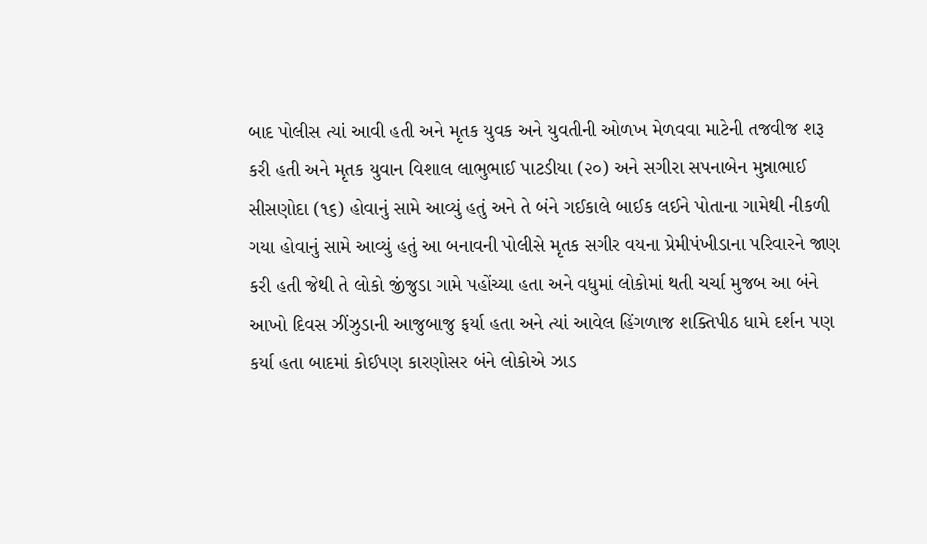બાદ પોલીસ ત્યાં આવી હતી અને મૃતક યુવક અને યુવતીની ઓળખ મેળવવા માટેની તજવીજ શરૂ કરી હતી અને મૃતક યુવાન વિશાલ લાભુભાઈ પાટડીયા (૨૦) અને સગીરા સપનાબેન મુન્નાભાઈ સીસણોદા (૧૬) હોવાનું સામે આવ્યું હતું અને તે બંને ગઈકાલે બાઈક લઈને પોતાના ગામેથી નીકળી ગયા હોવાનું સામે આવ્યું હતું આ બનાવની પોલીસે મૃતક સગીર વયના પ્રેમીપંખીડાના પરિવારને જાણ કરી હતી જેથી તે લોકો જીંજુડા ગામે પહોંચ્યા હતા અને વધુમાં લોકોમાં થતી ચર્ચા મુજબ આ બંને આખો દિવસ ઝીંઝુડાની આજુબાજુ ફર્યા હતા અને ત્યાં આવેલ હિંગળાજ શક્તિપીઠ ધામે દર્શન પણ કર્યા હતા બાદમાં કોઈપણ કારણોસર બંને લોકોએ ઝાડ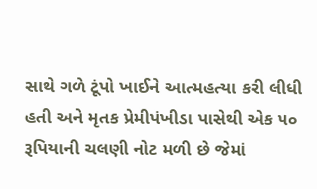સાથે ગળે ટૂંપો ખાઈને આત્મહત્યા કરી લીધી હતી અને મૃતક પ્રેમીપંખીડા પાસેથી એક ૫૦ રૂપિયાની ચલણી નોટ મળી છે જેમાં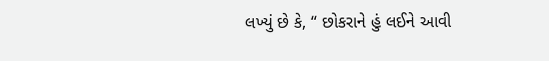લખ્યું છે કે, “ છોકરાને હું લઈને આવી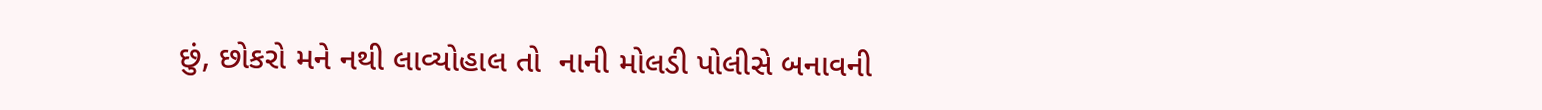છું, છોકરો મને નથી લાવ્યોહાલ તો  નાની મોલડી પોલીસે બનાવની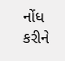નોંધ કરીને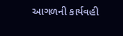આગળની કાર્યવહી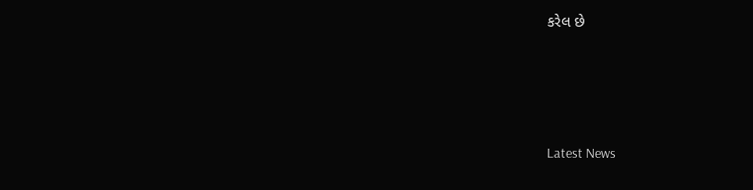કરેલ છે






Latest News